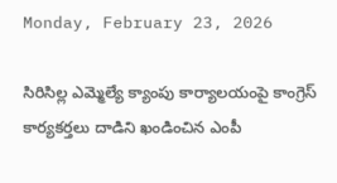Monday, February 23, 2026

సిరిసిల్ల ఎమ్మెల్యే క్యాంపు కార్యాలయంపై కాంగ్రెస్ కార్యకర్తలు దాడిని ఖండించిన ఎంపీ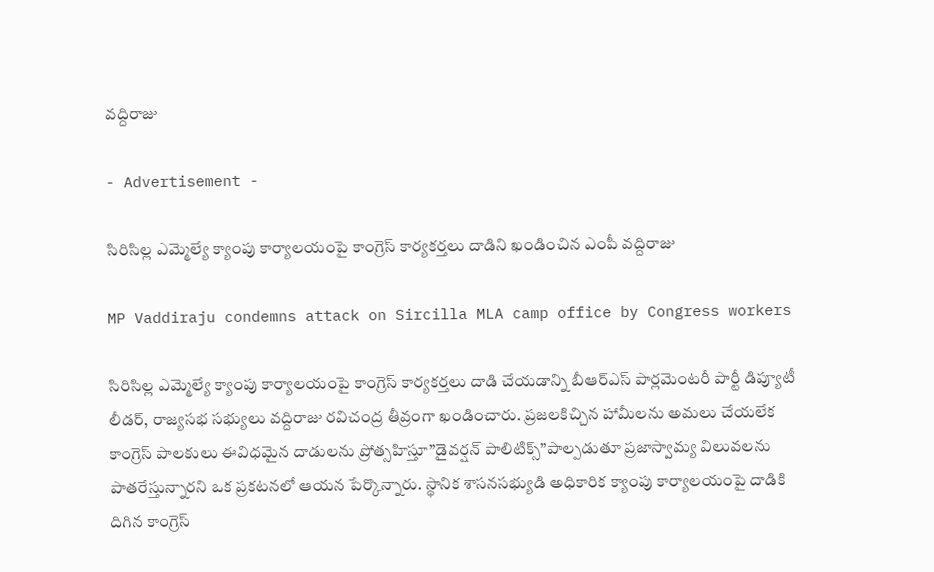వద్దిరాజు

- Advertisement -

సిరిసిల్ల ఎమ్మెల్యే క్యాంపు కార్యాలయంపై కాంగ్రెస్ కార్యకర్తలు దాడిని ఖండించిన ఎంపీ వద్దిరాజు

MP Vaddiraju condemns attack on Sircilla MLA camp office by Congress workers

సిరిసిల్ల ఎమ్మెల్యే క్యాంపు కార్యాలయంపై కాంగ్రెస్ కార్యకర్తలు దాడి చేయడాన్ని బీఆర్ఎస్ పార్లమెంటరీ పార్టీ డిప్యూటీ లీడర్, రాజ్యసభ సభ్యులు వద్దిరాజు రవిచంద్ర తీవ్రంగా ఖండించారు. ప్రజలకిచ్చిన హామీలను అమలు చేయలేక కాంగ్రెస్ పాలకులు ఈవిధమైన దాడులను ప్రోత్సహిస్తూ”డైవర్షన్ పాలిటిక్స్”పాల్పడుతూ ప్రజాస్వామ్య విలువలను పాతరేస్తున్నారని ఒక ప్రకటనలో ఆయన పేర్కొన్నారు. స్థానిక శాసనసభ్యుడి అధికారిక క్యాంపు కార్యాలయంపై దాడికి దిగిన కాంగ్రెస్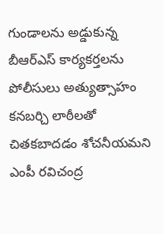గుండాలను అడ్డుకున్న బీఆర్ఎస్ కార్యకర్తలను పోలీసులు అత్యుత్సాహం కనబర్చి లాఠీలతో చితకబాదడం శోచనీయమని ఎంపీ రవిచంద్ర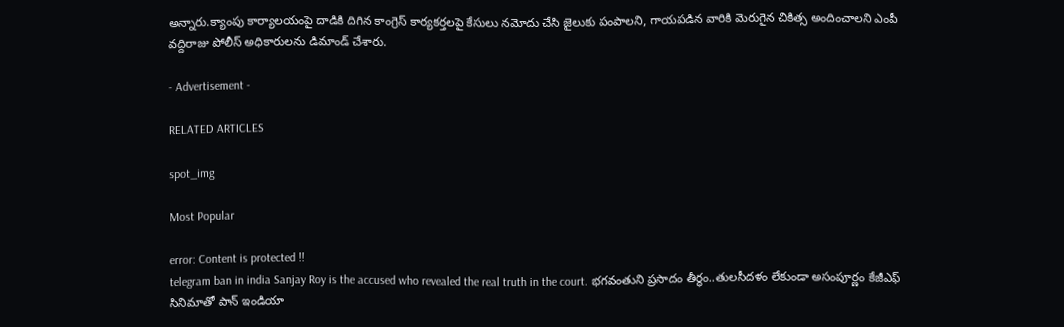అన్నారు.క్యాంపు కార్యాలయంపై దాడికి దిగిన కాంగ్రెస్ కార్యకర్తలపై కేసులు నమోదు చేసి జైలుకు పంపాలని, గాయపడిన వారికి మెరుగైన చికిత్స అందించాలని ఎంపీ వద్దిరాజు పోలీస్ అధికారులను డిమాండ్ చేశారు.

- Advertisement -

RELATED ARTICLES

spot_img

Most Popular

error: Content is protected !!
telegram ban in india Sanjay Roy is the accused who revealed the real truth in the court. భగవంతుని ప్రసాదం తీర్థం..తులసీదళం లేకుండా అసంపూర్ణం కేజీఎఫ్ సినిమాతో పాన్ ఇండియా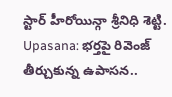స్టార్ హీరోయిన్గా శ్రీనిధి శెట్టి. Upasana: భర్తపై రివెంజ్ తీర్చుకున్న ఉపాసన..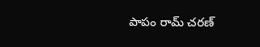పాపం రామ్ చరణ్